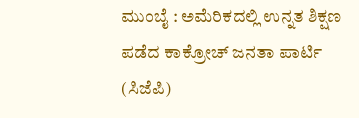ಮುಂಬೈ : ಅಮೆರಿಕದಲ್ಲಿ ಉನ್ನತ ಶಿಕ್ಷಣ ಪಡೆದ ಕಾಕ್ರೋಚ್ ಜನತಾ ಪಾರ್ಟಿ (ಸಿಜೆಪಿ)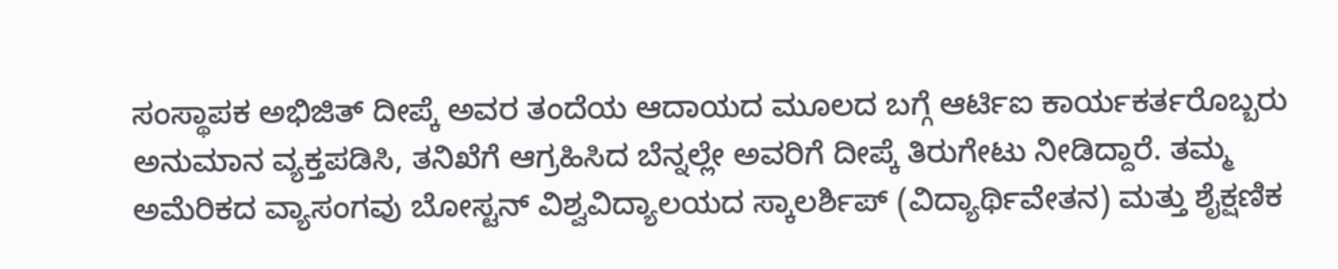ಸಂಸ್ಥಾಪಕ ಅಭಿಜಿತ್ ದೀಪ್ಕೆ ಅವರ ತಂದೆಯ ಆದಾಯದ ಮೂಲದ ಬಗ್ಗೆ ಆರ್ಟಿಐ ಕಾರ್ಯಕರ್ತರೊಬ್ಬರು ಅನುಮಾನ ವ್ಯಕ್ತಪಡಿಸಿ, ತನಿಖೆಗೆ ಆಗ್ರಹಿಸಿದ ಬೆನ್ನಲ್ಲೇ ಅವರಿಗೆ ದೀಪ್ಕೆ ತಿರುಗೇಟು ನೀಡಿದ್ದಾರೆ. ತಮ್ಮ ಅಮೆರಿಕದ ವ್ಯಾಸಂಗವು ಬೋಸ್ಟನ್ ವಿಶ್ವವಿದ್ಯಾಲಯದ ಸ್ಕಾಲರ್ಶಿಪ್ (ವಿದ್ಯಾರ್ಥಿವೇತನ) ಮತ್ತು ಶೈಕ್ಷಣಿಕ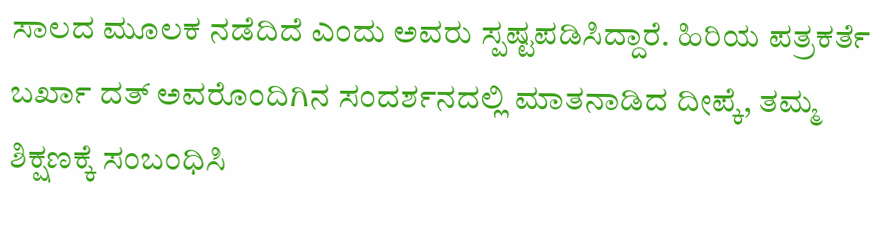ಸಾಲದ ಮೂಲಕ ನಡೆದಿದೆ ಎಂದು ಅವರು ಸ್ಪಷ್ಟಪಡಿಸಿದ್ದಾರೆ. ಹಿರಿಯ ಪತ್ರಕರ್ತೆ ಬರ್ಖಾ ದತ್ ಅವರೊಂದಿಗಿನ ಸಂದರ್ಶನದಲ್ಲಿ ಮಾತನಾಡಿದ ದೀಪ್ಕೆ, ತಮ್ಮ ಶಿಕ್ಷಣಕ್ಕೆ ಸಂಬಂಧಿಸಿ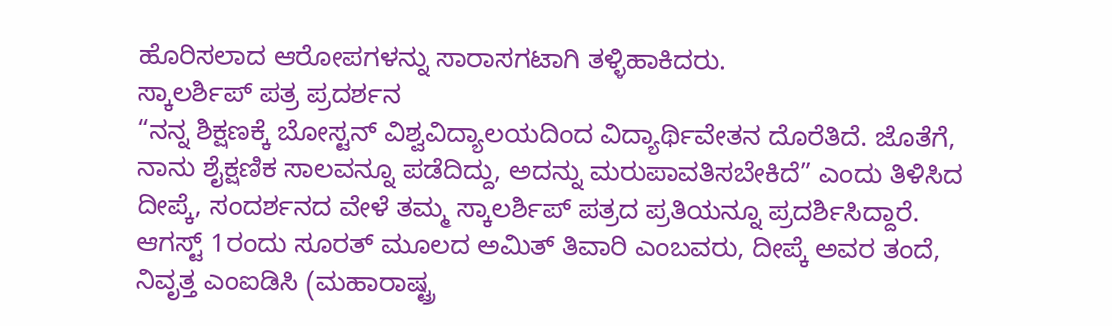ಹೊರಿಸಲಾದ ಆರೋಪಗಳನ್ನು ಸಾರಾಸಗಟಾಗಿ ತಳ್ಳಿಹಾಕಿದರು.
ಸ್ಕಾಲರ್ಶಿಪ್ ಪತ್ರ ಪ್ರದರ್ಶನ
“ನನ್ನ ಶಿಕ್ಷಣಕ್ಕೆ ಬೋಸ್ಟನ್ ವಿಶ್ವವಿದ್ಯಾಲಯದಿಂದ ವಿದ್ಯಾರ್ಥಿವೇತನ ದೊರೆತಿದೆ. ಜೊತೆಗೆ, ನಾನು ಶೈಕ್ಷಣಿಕ ಸಾಲವನ್ನೂ ಪಡೆದಿದ್ದು, ಅದನ್ನು ಮರುಪಾವತಿಸಬೇಕಿದೆ” ಎಂದು ತಿಳಿಸಿದ ದೀಪ್ಕೆ, ಸಂದರ್ಶನದ ವೇಳೆ ತಮ್ಮ ಸ್ಕಾಲರ್ಶಿಪ್ ಪತ್ರದ ಪ್ರತಿಯನ್ನೂ ಪ್ರದರ್ಶಿಸಿದ್ದಾರೆ. ಆಗಸ್ಟ್ 1ರಂದು ಸೂರತ್ ಮೂಲದ ಅಮಿತ್ ತಿವಾರಿ ಎಂಬವರು, ದೀಪ್ಕೆ ಅವರ ತಂದೆ, ನಿವೃತ್ತ ಎಂಐಡಿಸಿ (ಮಹಾರಾಷ್ಟ್ರ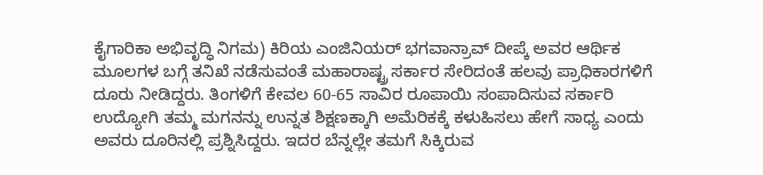ಕೈಗಾರಿಕಾ ಅಭಿವೃದ್ಧಿ ನಿಗಮ) ಕಿರಿಯ ಎಂಜಿನಿಯರ್ ಭಗವಾನ್ರಾವ್ ದೀಪ್ಕೆ ಅವರ ಆರ್ಥಿಕ ಮೂಲಗಳ ಬಗ್ಗೆ ತನಿಖೆ ನಡೆಸುವಂತೆ ಮಹಾರಾಷ್ಟ್ರ ಸರ್ಕಾರ ಸೇರಿದಂತೆ ಹಲವು ಪ್ರಾಧಿಕಾರಗಳಿಗೆ ದೂರು ನೀಡಿದ್ದರು. ತಿಂಗಳಿಗೆ ಕೇವಲ 60-65 ಸಾವಿರ ರೂಪಾಯಿ ಸಂಪಾದಿಸುವ ಸರ್ಕಾರಿ ಉದ್ಯೋಗಿ ತಮ್ಮ ಮಗನನ್ನು ಉನ್ನತ ಶಿಕ್ಷಣಕ್ಕಾಗಿ ಅಮೆರಿಕಕ್ಕೆ ಕಳುಹಿಸಲು ಹೇಗೆ ಸಾಧ್ಯ ಎಂದು ಅವರು ದೂರಿನಲ್ಲಿ ಪ್ರಶ್ನಿಸಿದ್ದರು. ಇದರ ಬೆನ್ನಲ್ಲೇ ತಮಗೆ ಸಿಕ್ಕಿರುವ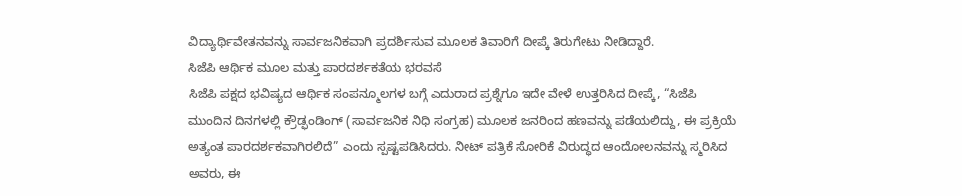ವಿದ್ಯಾರ್ಥಿವೇತನವನ್ನು ಸಾರ್ವಜನಿಕವಾಗಿ ಪ್ರದರ್ಶಿಸುವ ಮೂಲಕ ತಿವಾರಿಗೆ ದೀಪ್ಕೆ ತಿರುಗೇಟು ನೀಡಿದ್ದಾರೆ.
ಸಿಜೆಪಿ ಆರ್ಥಿಕ ಮೂಲ ಮತ್ತು ಪಾರದರ್ಶಕತೆಯ ಭರವಸೆ
ಸಿಜೆಪಿ ಪಕ್ಷದ ಭವಿಷ್ಯದ ಆರ್ಥಿಕ ಸಂಪನ್ಮೂಲಗಳ ಬಗ್ಗೆ ಎದುರಾದ ಪ್ರಶ್ನೆಗೂ ಇದೇ ವೇಳೆ ಉತ್ತರಿಸಿದ ದೀಪ್ಕೆ, “ಸಿಜೆಪಿ ಮುಂದಿನ ದಿನಗಳಲ್ಲಿ ಕ್ರೌಡ್ಫಂಡಿಂಗ್ (ಸಾರ್ವಜನಿಕ ನಿಧಿ ಸಂಗ್ರಹ) ಮೂಲಕ ಜನರಿಂದ ಹಣವನ್ನು ಪಡೆಯಲಿದ್ದು, ಈ ಪ್ರಕ್ರಿಯೆ ಅತ್ಯಂತ ಪಾರದರ್ಶಕವಾಗಿರಲಿದೆ” ಎಂದು ಸ್ಪಷ್ಟಪಡಿಸಿದರು. ನೀಟ್ ಪತ್ರಿಕೆ ಸೋರಿಕೆ ವಿರುದ್ಧದ ಆಂದೋಲನವನ್ನು ಸ್ಮರಿಸಿದ ಅವರು, ಈ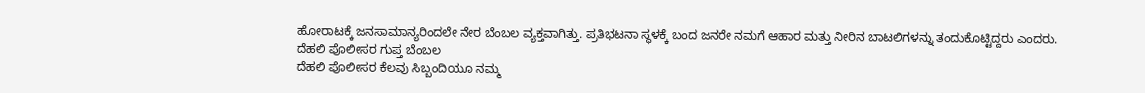ಹೋರಾಟಕ್ಕೆ ಜನಸಾಮಾನ್ಯರಿಂದಲೇ ನೇರ ಬೆಂಬಲ ವ್ಯಕ್ತವಾಗಿತ್ತು. ಪ್ರತಿಭಟನಾ ಸ್ಥಳಕ್ಕೆ ಬಂದ ಜನರೇ ನಮಗೆ ಆಹಾರ ಮತ್ತು ನೀರಿನ ಬಾಟಲಿಗಳನ್ನು ತಂದುಕೊಟ್ಟಿದ್ದರು ಎಂದರು.
ದೆಹಲಿ ಪೊಲೀಸರ ಗುಪ್ತ ಬೆಂಬಲ
ದೆಹಲಿ ಪೊಲೀಸರ ಕೆಲವು ಸಿಬ್ಬಂದಿಯೂ ನಮ್ಮ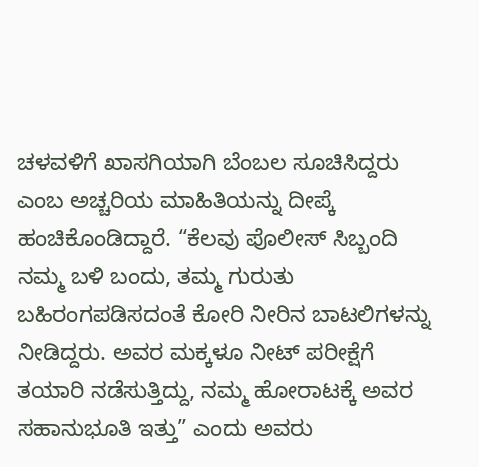ಚಳವಳಿಗೆ ಖಾಸಗಿಯಾಗಿ ಬೆಂಬಲ ಸೂಚಿಸಿದ್ದರು ಎಂಬ ಅಚ್ಚರಿಯ ಮಾಹಿತಿಯನ್ನು ದೀಪ್ಕೆ ಹಂಚಿಕೊಂಡಿದ್ದಾರೆ. “ಕೆಲವು ಪೊಲೀಸ್ ಸಿಬ್ಬಂದಿ ನಮ್ಮ ಬಳಿ ಬಂದು, ತಮ್ಮ ಗುರುತು ಬಹಿರಂಗಪಡಿಸದಂತೆ ಕೋರಿ ನೀರಿನ ಬಾಟಲಿಗಳನ್ನು ನೀಡಿದ್ದರು. ಅವರ ಮಕ್ಕಳೂ ನೀಟ್ ಪರೀಕ್ಷೆಗೆ ತಯಾರಿ ನಡೆಸುತ್ತಿದ್ದು, ನಮ್ಮ ಹೋರಾಟಕ್ಕೆ ಅವರ ಸಹಾನುಭೂತಿ ಇತ್ತು” ಎಂದು ಅವರು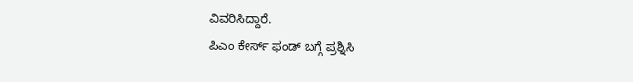ವಿವರಿಸಿದ್ದಾರೆ.
ಪಿಎಂ ಕೇರ್ಸ್ ಫಂಡ್ ಬಗ್ಗೆ ಪ್ರಶ್ನಿಸಿ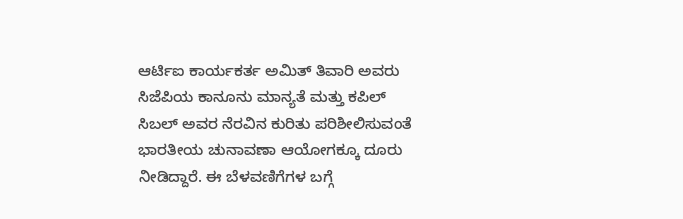ಆರ್ಟಿಐ ಕಾರ್ಯಕರ್ತ ಅಮಿತ್ ತಿವಾರಿ ಅವರು ಸಿಜೆಪಿಯ ಕಾನೂನು ಮಾನ್ಯತೆ ಮತ್ತು ಕಪಿಲ್ ಸಿಬಲ್ ಅವರ ನೆರವಿನ ಕುರಿತು ಪರಿಶೀಲಿಸುವಂತೆ ಭಾರತೀಯ ಚುನಾವಣಾ ಆಯೋಗಕ್ಕೂ ದೂರು ನೀಡಿದ್ದಾರೆ. ಈ ಬೆಳವಣಿಗೆಗಳ ಬಗ್ಗೆ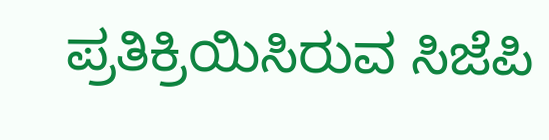ಪ್ರತಿಕ್ರಿಯಿಸಿರುವ ಸಿಜೆಪಿ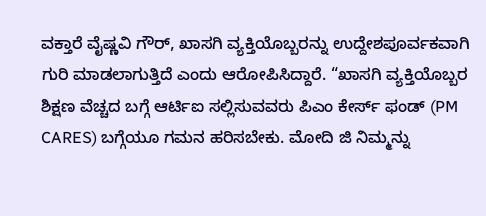ವಕ್ತಾರೆ ವೈಷ್ಣವಿ ಗೌರ್, ಖಾಸಗಿ ವ್ಯಕ್ತಿಯೊಬ್ಬರನ್ನು ಉದ್ದೇಶಪೂರ್ವಕವಾಗಿ ಗುರಿ ಮಾಡಲಾಗುತ್ತಿದೆ ಎಂದು ಆರೋಪಿಸಿದ್ದಾರೆ. “ಖಾಸಗಿ ವ್ಯಕ್ತಿಯೊಬ್ಬರ ಶಿಕ್ಷಣ ವೆಚ್ಚದ ಬಗ್ಗೆ ಆರ್ಟಿಐ ಸಲ್ಲಿಸುವವರು ಪಿಎಂ ಕೇರ್ಸ್ ಫಂಡ್ (PM CARES) ಬಗ್ಗೆಯೂ ಗಮನ ಹರಿಸಬೇಕು. ಮೋದಿ ಜಿ ನಿಮ್ಮನ್ನು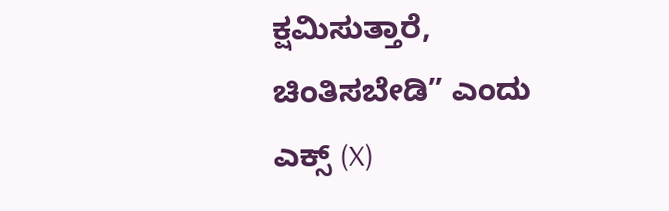ಕ್ಷಮಿಸುತ್ತಾರೆ, ಚಿಂತಿಸಬೇಡಿ” ಎಂದು ಎಕ್ಸ್ (X)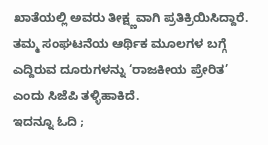ಖಾತೆಯಲ್ಲಿ ಅವರು ತೀಕ್ಷ್ಣವಾಗಿ ಪ್ರತಿಕ್ರಿಯಿಸಿದ್ದಾರೆ. ತಮ್ಮ ಸಂಘಟನೆಯ ಆರ್ಥಿಕ ಮೂಲಗಳ ಬಗ್ಗೆ ಎದ್ದಿರುವ ದೂರುಗಳನ್ನು ‘ರಾಜಕೀಯ ಪ್ರೇರಿತ’ ಎಂದು ಸಿಜೆಪಿ ತಳ್ಳಿಹಾಕಿದೆ.
ಇದನ್ನೂ ಓದಿ ;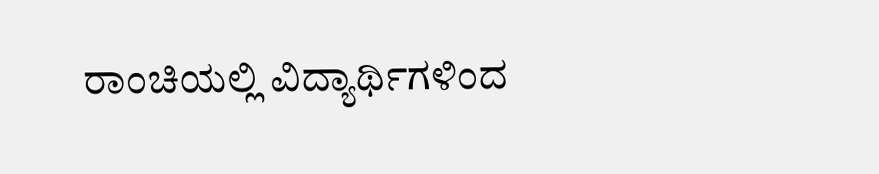ರಾಂಚಿಯಲ್ಲಿ ವಿದ್ಯಾರ್ಥಿಗಳಿಂದ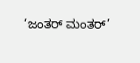‘ಜಂತರ್ ಮಂತರ್’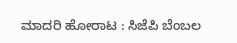ಮಾದರಿ ಹೋರಾಟ : ಸಿಜೆಪಿ ಬೆಂಬಲ